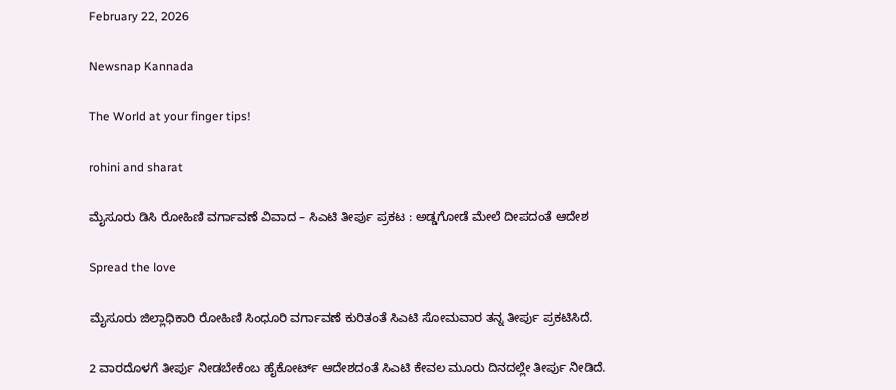February 22, 2026

Newsnap Kannada

The World at your finger tips!

rohini and sharat

ಮೈಸೂರು ಡಿಸಿ ರೋಹಿಣಿ ವರ್ಗಾವಣೆ ವಿವಾದ – ಸಿಎಟಿ ತೀರ್ಪು ಪ್ರಕಟ : ಅಡ್ಡಗೋಡೆ ಮೇಲೆ ದೀಪದಂತೆ ಆದೇಶ

Spread the love

ಮೈಸೂರು ಜಿಲ್ಲಾಧಿಕಾರಿ ರೋಹಿಣಿ ಸಿಂಧೂರಿ ವರ್ಗಾವಣೆ ಕುರಿತಂತೆ ಸಿಎಟಿ ಸೋಮವಾರ ತನ್ನ ತೀರ್ಪು ಪ್ರಕಟಿಸಿದೆ.

2 ವಾರದೊಳಗೆ ತೀರ್ಪು ನೀಡಬೇಕೆಂಬ ಹೈಕೋರ್ಟ್ ಆದೇಶದಂತೆ ಸಿಎಟಿ ಕೇವಲ ಮೂರು ದಿನದಲ್ಲೇ ತೀರ್ಪು ನೀಡಿದೆ.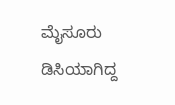ಮೈಸೂರು ಡಿಸಿಯಾಗಿದ್ದ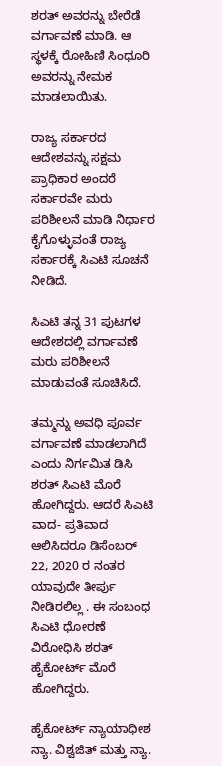ಶರತ್ ಅವರನ್ನು ಬೇರೆಡೆ ವರ್ಗಾವಣೆ ಮಾಡಿ. ಆ ಸ್ಥಳಕ್ಕೆ ರೋಹಿಣಿ ಸಿಂಧೂರಿ ಅವರನ್ನು ನೇಮಕ ಮಾಡಲಾಯಿತು.

ರಾಜ್ಯ ಸರ್ಕಾರದ ಆದೇಶವನ್ನು ಸಕ್ಷಮ ಪ್ರಾಧಿಕಾರ ಅಂದರೆ ಸರ್ಕಾರವೇ ಮರು ಪರಿಶೀಲನೆ ಮಾಡಿ ನಿರ್ಧಾರ ಕೈಗೊಳ್ಳುವಂತೆ ರಾಜ್ಯ ಸರ್ಕಾರಕ್ಕೆ ಸಿಎಟಿ ಸೂಚನೆ ನೀಡಿದೆ.

ಸಿಎಟಿ ತನ್ನ 31 ಪುಟಗಳ ಆದೇಶದಲ್ಲಿ ವರ್ಗಾವಣೆ ಮರು‌ ಪರಿಶೀಲನೆ ಮಾಡುವಂತೆ ಸೂಚಿಸಿದೆ.

ತಮ್ಮನ್ನು ಅವಧಿ ಪೂರ್ವ ವರ್ಗಾವಣೆ ಮಾಡಲಾಗಿದೆ ಎಂದು ನಿರ್ಗಮಿತ ಡಿಸಿ ಶರತ್ ಸಿಎಟಿ ಮೊರೆ ಹೋಗಿದ್ದರು. ಆದರೆ ಸಿಎಟಿ ವಾದ- ಪ್ರತಿವಾದ ಆಲಿಸಿದರೂ ಡಿಸೆಂಬರ್ 22, 2020 ರ ನಂತರ ಯಾವುದೇ ತೀರ್ಪು ನೀಡಿರಲಿಲ್ಲ . ಈ ಸಂಬಂಧ ಸಿಎಟಿ ಧೋರಣೆ ವಿರೋಧಿಸಿ ಶರತ್ ಹೈಕೋರ್ಟ್ ಮೊರೆ ಹೋಗಿದ್ದರು.

ಹೈಕೋರ್ಟ್ ನ್ಯಾಯಾಧೀಶ ನ್ಯಾ. ವಿಶ್ವಜಿತ್ ಮತ್ತು ನ್ಯಾ.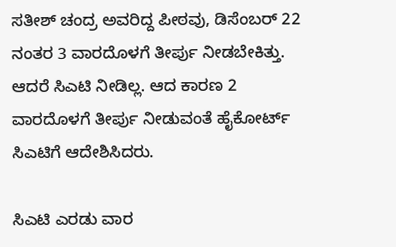ಸತೀಶ್ ಚಂದ್ರ ಅವರಿದ್ದ ಪೀಠವು, ಡಿಸೆಂಬರ್ 22 ನಂತರ 3 ವಾರದೊಳಗೆ ತೀರ್ಪು ನೀಡಬೇಕಿತ್ತು. ಆದರೆ ಸಿಎಟಿ ನೀಡಿಲ್ಲ. ಆದ ಕಾರಣ 2 ವಾರದೊಳಗೆ ತೀರ್ಪು ನೀಡುವಂತೆ ಹೈಕೋರ್ಟ್ ಸಿಎಟಿಗೆ ಆದೇಶಿಸಿದರು.

ಸಿಎಟಿ ಎರಡು ವಾರ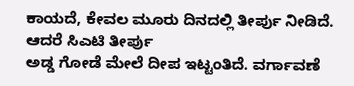ಕಾಯದೆ, ಕೇವಲ ಮೂರು ದಿನದಲ್ಲಿ ತೀರ್ಪು ನೀಡಿದೆ. ಆದರೆ ಸಿಎಟಿ ತೀರ್ಪು
ಅಡ್ಡ ಗೋಡೆ ಮೇಲೆ ದೀಪ ಇಟ್ಟಂತಿದೆ. ವರ್ಗಾವಣೆ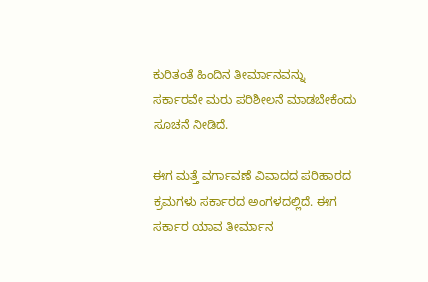ಕುರಿತಂತೆ ಹಿಂದಿನ ತೀರ್ಮಾನವನ್ನು ಸರ್ಕಾರವೇ ಮರು ಪರಿಶೀಲನೆ ಮಾಡಬೇಕೆಂದು ಸೂಚನೆ ನೀಡಿದೆ.

ಈಗ ಮತ್ತೆ ವರ್ಗಾವಣೆ ವಿವಾದದ ಪರಿಹಾರದ ಕ್ರಮಗಳು ಸರ್ಕಾರದ ಅಂಗಳದಲ್ಲಿದೆ. ಈಗ ಸರ್ಕಾರ ಯಾವ ತೀರ್ಮಾನ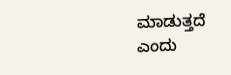ಮಾಡುತ್ತದೆ ಎಂದು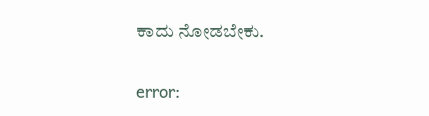ಕಾದು ನೋಡಬೇಕು.

error: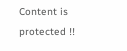Content is protected !!